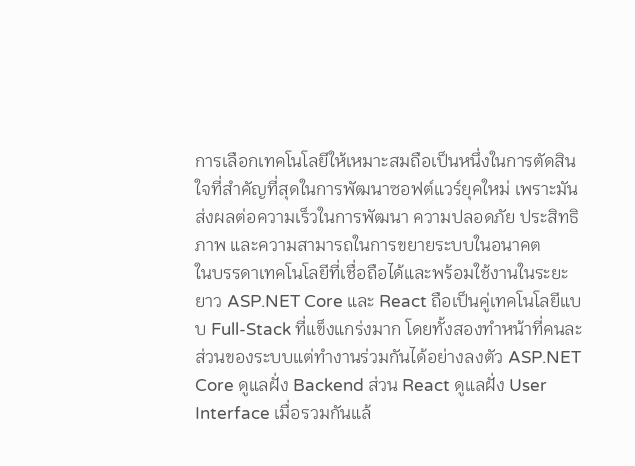การเลือกเทคโนโลยีให้เหมาะสมถือเป็นหนึ่งในการตัดสินใจที่สำคัญที่สุดในการพัฒนาซอฟต์แวร์ยุคใหม่ เพราะมันส่งผลต่อความเร็วในการพัฒนา ความปลอดภัย ประสิทธิภาพ และความสามารถในการขยายระบบในอนาคต
ในบรรดาเทคโนโลยีที่เชื่อถือได้และพร้อมใช้งานในระยะยาว ASP.NET Core และ React ถือเป็นคู่เทคโนโลยีแบบ Full-Stack ที่แข็งแกร่งมาก โดยทั้งสองทำหน้าที่คนละส่วนของระบบแต่ทำงานร่วมกันได้อย่างลงตัว ASP.NET Core ดูแลฝั่ง Backend ส่วน React ดูแลฝั่ง User Interface เมื่อรวมกันแล้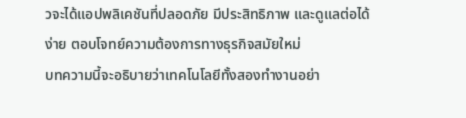วจะได้แอปพลิเคชันที่ปลอดภัย มีประสิทธิภาพ และดูแลต่อได้ง่าย ตอบโจทย์ความต้องการทางธุรกิจสมัยใหม่
บทความนี้จะอธิบายว่าเทคโนโลยีทั้งสองทำงานอย่า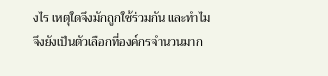งไร เหตุใดจึงมักถูกใช้ร่วมกัน และทำไมจึงยังเป็นตัวเลือกที่องค์กรจำนวนมาก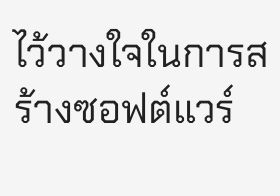ไว้วางใจในการสร้างซอฟต์แวร์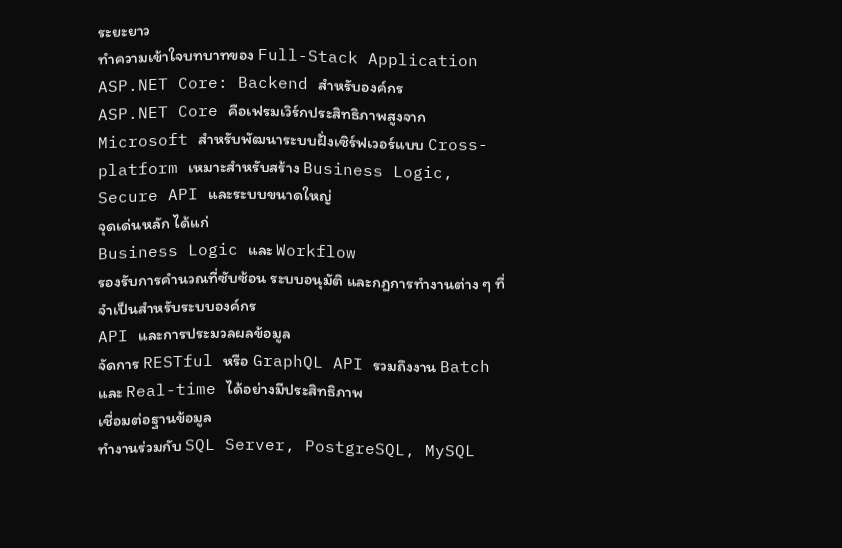ระยะยาว
ทำความเข้าใจบทบาทของ Full-Stack Application
ASP.NET Core: Backend สำหรับองค์กร
ASP.NET Core คือเฟรมเวิร์กประสิทธิภาพสูงจาก Microsoft สำหรับพัฒนาระบบฝั่งเซิร์ฟเวอร์แบบ Cross-platform เหมาะสำหรับสร้าง Business Logic, Secure API และระบบขนาดใหญ่
จุดเด่นหลัก ได้แก่
Business Logic และ Workflow
รองรับการคำนวณที่ซับซ้อน ระบบอนุมัติ และกฎการทำงานต่าง ๆ ที่จำเป็นสำหรับระบบองค์กร
API และการประมวลผลข้อมูล
จัดการ RESTful หรือ GraphQL API รวมถึงงาน Batch และ Real-time ได้อย่างมีประสิทธิภาพ
เชื่อมต่อฐานข้อมูล
ทำงานร่วมกับ SQL Server, PostgreSQL, MySQL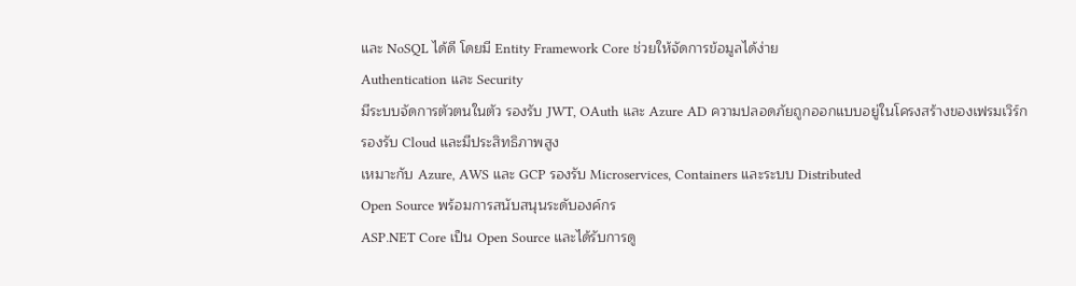และ NoSQL ได้ดี โดยมี Entity Framework Core ช่วยให้จัดการข้อมูลได้ง่าย
Authentication และ Security
มีระบบจัดการตัวตนในตัว รองรับ JWT, OAuth และ Azure AD ความปลอดภัยถูกออกแบบอยู่ในโครงสร้างของเฟรมเวิร์ก
รองรับ Cloud และมีประสิทธิภาพสูง
เหมาะกับ Azure, AWS และ GCP รองรับ Microservices, Containers และระบบ Distributed
Open Source พร้อมการสนับสนุนระดับองค์กร
ASP.NET Core เป็น Open Source และได้รับการดู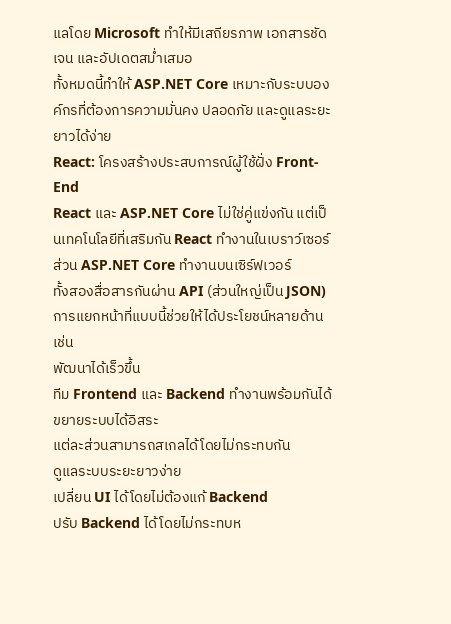แลโดย Microsoft ทำให้มีเสถียรภาพ เอกสารชัดเจน และอัปเดตสม่ำเสมอ
ทั้งหมดนี้ทำให้ ASP.NET Core เหมาะกับระบบองค์กรที่ต้องการความมั่นคง ปลอดภัย และดูแลระยะยาวได้ง่าย
React: โครงสร้างประสบการณ์ผู้ใช้ฝั่ง Front-End
React และ ASP.NET Core ไม่ใช่คู่แข่งกัน แต่เป็นเทคโนโลยีที่เสริมกัน React ทำงานในเบราว์เซอร์ ส่วน ASP.NET Core ทำงานบนเซิร์ฟเวอร์
ทั้งสองสื่อสารกันผ่าน API (ส่วนใหญ่เป็น JSON) การแยกหน้าที่แบบนี้ช่วยให้ได้ประโยชน์หลายด้าน เช่น
พัฒนาได้เร็วขึ้น
ทีม Frontend และ Backend ทำงานพร้อมกันได้
ขยายระบบได้อิสระ
แต่ละส่วนสามารถสเกลได้โดยไม่กระทบกัน
ดูแลระบบระยะยาวง่าย
เปลี่ยน UI ได้โดยไม่ต้องแก้ Backend
ปรับ Backend ได้โดยไม่กระทบห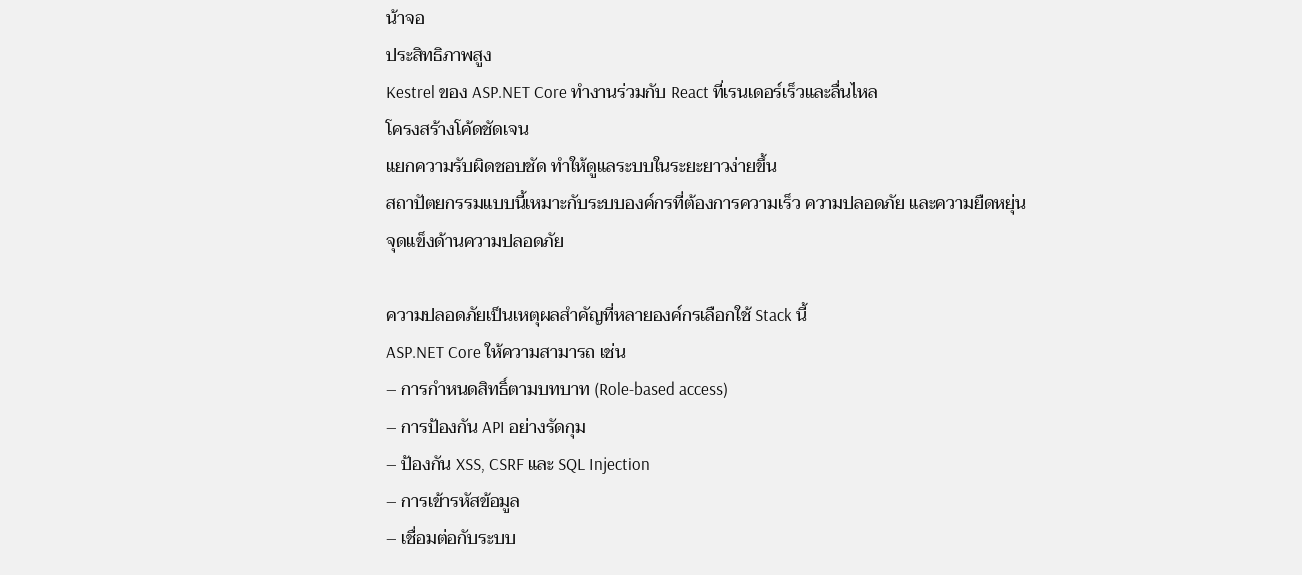น้าจอ
ประสิทธิภาพสูง
Kestrel ของ ASP.NET Core ทำงานร่วมกับ React ที่เรนเดอร์เร็วและลื่นไหล
โครงสร้างโค้ดชัดเจน
แยกความรับผิดชอบชัด ทำให้ดูแลระบบในระยะยาวง่ายขึ้น
สถาปัตยกรรมแบบนี้เหมาะกับระบบองค์กรที่ต้องการความเร็ว ความปลอดภัย และความยืดหยุ่น
จุดแข็งด้านความปลอดภัย

ความปลอดภัยเป็นเหตุผลสำคัญที่หลายองค์กรเลือกใช้ Stack นี้
ASP.NET Core ให้ความสามารถ เช่น
– การกำหนดสิทธิ์ตามบทบาท (Role-based access)
– การป้องกัน API อย่างรัดกุม
– ป้องกัน XSS, CSRF และ SQL Injection
– การเข้ารหัสข้อมูล
– เชื่อมต่อกับระบบ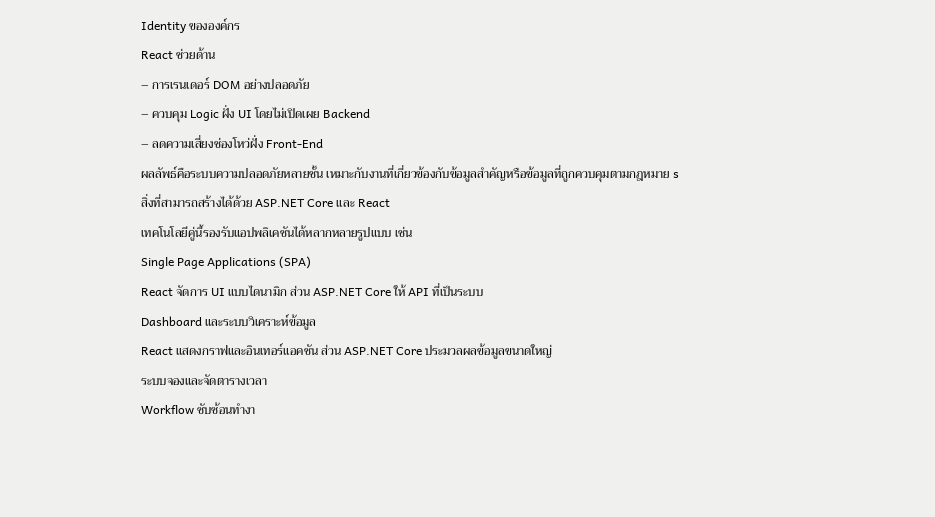Identity ขององค์กร
React ช่วยด้าน
– การเรนเดอร์ DOM อย่างปลอดภัย
– ควบคุม Logic ฝั่ง UI โดยไม่เปิดเผย Backend
– ลดความเสี่ยงช่องโหว่ฝั่ง Front-End
ผลลัพธ์คือระบบความปลอดภัยหลายชั้น เหมาะกับงานที่เกี่ยวข้องกับข้อมูลสำคัญหรือข้อมูลที่ถูกควบคุมตามกฎหมาย s
สิ่งที่สามารถสร้างได้ด้วย ASP.NET Core และ React
เทคโนโลยีคู่นี้รองรับแอปพลิเคชันได้หลากหลายรูปแบบ เช่น
Single Page Applications (SPA)
React จัดการ UI แบบไดนามิก ส่วน ASP.NET Core ให้ API ที่เป็นระบบ
Dashboard และระบบวิเคราะห์ข้อมูล
React แสดงกราฟและอินเทอร์แอคชัน ส่วน ASP.NET Core ประมวลผลข้อมูลขนาดใหญ่
ระบบจองและจัดตารางเวลา
Workflow ซับซ้อนทำงา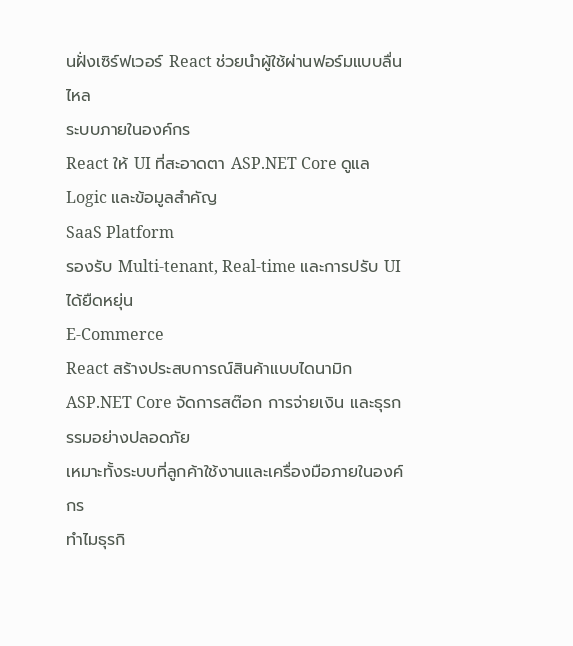นฝั่งเซิร์ฟเวอร์ React ช่วยนำผู้ใช้ผ่านฟอร์มแบบลื่นไหล
ระบบภายในองค์กร
React ให้ UI ที่สะอาดตา ASP.NET Core ดูแล Logic และข้อมูลสำคัญ
SaaS Platform
รองรับ Multi-tenant, Real-time และการปรับ UI ได้ยืดหยุ่น
E-Commerce
React สร้างประสบการณ์สินค้าแบบไดนามิก ASP.NET Core จัดการสต๊อก การจ่ายเงิน และธุรกรรมอย่างปลอดภัย
เหมาะทั้งระบบที่ลูกค้าใช้งานและเครื่องมือภายในองค์กร
ทำไมธุรกิ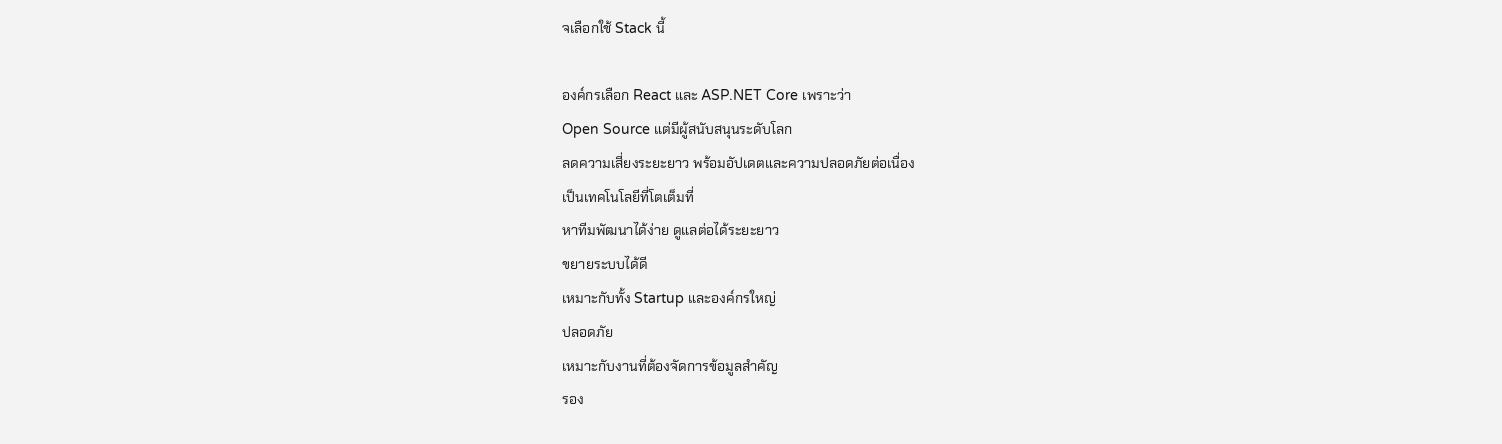จเลือกใช้ Stack นี้

องค์กรเลือก React และ ASP.NET Core เพราะว่า
Open Source แต่มีผู้สนับสนุนระดับโลก
ลดความเสี่ยงระยะยาว พร้อมอัปเดตและความปลอดภัยต่อเนื่อง
เป็นเทคโนโลยีที่โตเต็มที่
หาทีมพัฒนาได้ง่าย ดูแลต่อได้ระยะยาว
ขยายระบบได้ดี
เหมาะกับทั้ง Startup และองค์กรใหญ่
ปลอดภัย
เหมาะกับงานที่ต้องจัดการข้อมูลสำคัญ
รอง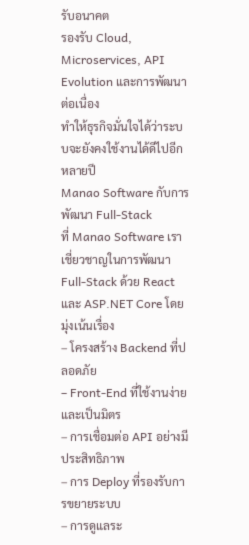รับอนาคต
รองรับ Cloud, Microservices, API Evolution และการพัฒนาต่อเนื่อง
ทำให้ธุรกิจมั่นใจได้ว่าระบบจะยังคงใช้งานได้ดีไปอีกหลายปี
Manao Software กับการพัฒนา Full-Stack
ที่ Manao Software เราเชี่ยวชาญในการพัฒนา Full-Stack ด้วย React และ ASP.NET Core โดยมุ่งเน้นเรื่อง
– โครงสร้าง Backend ที่ปลอดภัย
– Front-End ที่ใช้งานง่ายและเป็นมิตร
– การเชื่อมต่อ API อย่างมีประสิทธิภาพ
– การ Deploy ที่รองรับการขยายระบบ
– การดูแลระ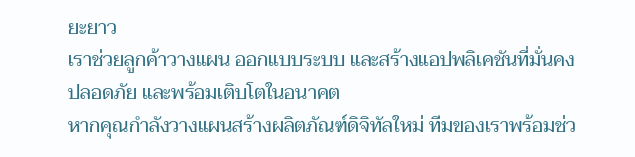ยะยาว
เราช่วยลูกค้าวางแผน ออกแบบระบบ และสร้างแอปพลิเคชันที่มั่นคง ปลอดภัย และพร้อมเติบโตในอนาคต
หากคุณกำลังวางแผนสร้างผลิตภัณฑ์ดิจิทัลใหม่ ทีมของเราพร้อมช่ว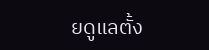ยดูแลตั้ง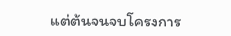แต่ต้นจนจบโครงการ